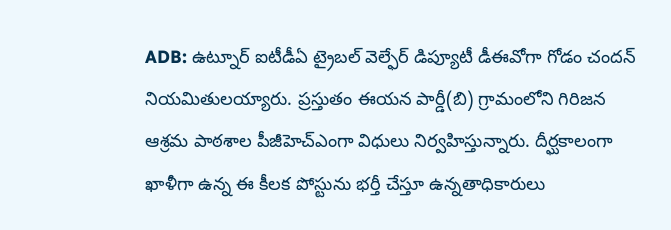ADB: ఉట్నూర్ ఐటీడీఏ ట్రైబల్ వెల్ఫేర్ డిప్యూటీ డీఈవోగా గోడం చందన్ నియమితులయ్యారు. ప్రస్తుతం ఈయన పార్డీ(బి) గ్రామంలోని గిరిజన ఆశ్రమ పాఠశాల పీజీహెచ్ఎంగా విధులు నిర్వహిస్తున్నారు. దీర్ఘకాలంగా ఖాళీగా ఉన్న ఈ కీలక పోస్టును భర్తీ చేస్తూ ఉన్నతాధికారులు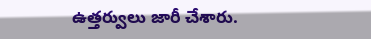ఉత్తర్వులు జారీ చేశారు.